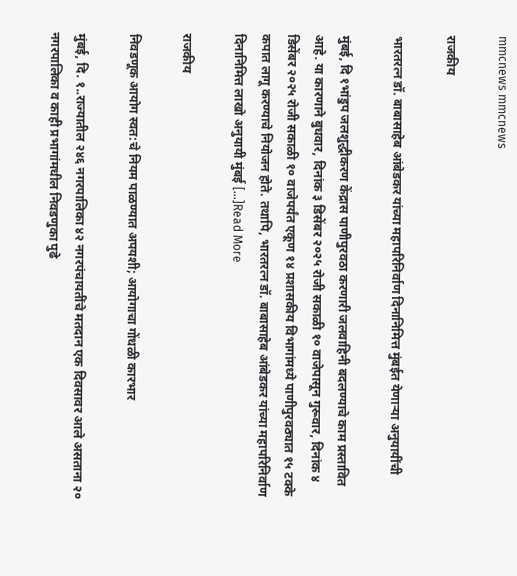mmcnews mmcnews

राजकीय

भारतरत्न डॉ. बाबासाहेब आंबेडकर यांच्या महापरिनिर्वाण दिनानिमित्त मुंबईत येणाऱ्या अनुयायींची

मुंबई, दि १भांडुप जलशुद्धीकरण केंद्रास पाणीपुरवठा करणारी जलवाहिनी बदलण्याचे काम प्रस्तावित आहे. या कारणाने बुधवार, दिनांक ३ डिसेंबर २०२५ रोजी सकाळी १० वाजेपासून गुरूवार, दिनांक ४ डिसेंबर २०२५ रोजी सकाळी १० वाजेपर्यंत एकूण १४ प्रशासकीय विभागांमध्‍ये पाणीपुरवठ्यात १५ टक्‍के कपात लागू करण्याचे नियोजन होते. तथापि, भारतरत्न डॉ. बाबासाहेब आंबेडकर यांच्या महापरिनिर्वाण दिनानिमित्त लाखो अनुयायी मुंबई […]Read More

राजकीय

निवडणूक आयोग स्वत:चे नियम पाळण्यात अपयशी; आयोगाचा गोंधळी कारभार

मुंबई, दि. १..राज्यातील २४६ नगरपालिका ४२ नगरपंचायतींचे मतदान एक दिवसावर आले असताना २० नगरपालिका व काही प्रभागांमधील निवडणुका पुढे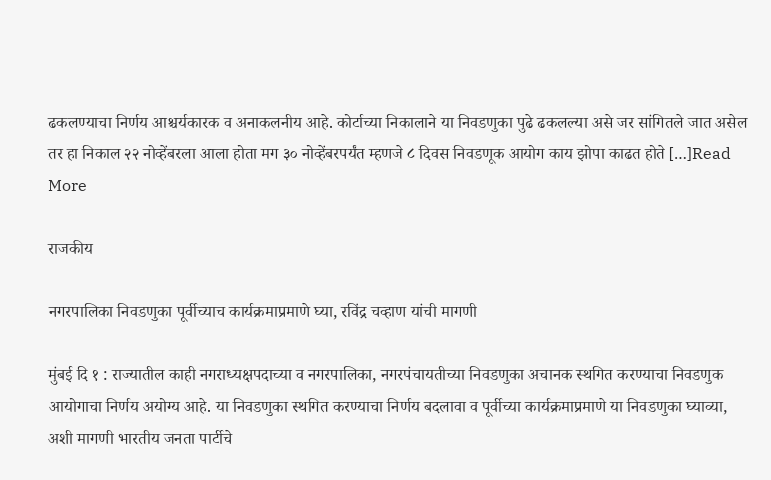ढकलण्याचा निर्णय आश्चर्यकारक व अनाकलनीय आहे. कोर्टाच्या निकालाने या निवडणुका पुढे ढकलल्या असे जर सांगितले जात असेल तर हा निकाल २२ नोव्हेंबरला आला होता मग ३० नोव्हेंबरपर्यंत म्हणजे ८ दिवस निवडणूक आयोग काय झोपा काढत होते […]Read More

राजकीय

नगरपालिका निवडणुका पूर्वीच्याच कार्यक्रमाप्रमाणे घ्या, रविंद्र चव्हाण यांची मागणी

मुंबई दि १ : राज्यातील काही नगराध्यक्षपदाच्या व नगरपालिका, नगरपंचायतीच्या निवडणुका अचानक स्थगित करण्याचा निवडणुक आयोगाचा निर्णय अयोग्य आहे. या निवडणुका स्थगित करण्याचा निर्णय बदलावा व पूर्वीच्या कार्यक्रमाप्रमाणे या निवडणुका घ्याव्या, अशी मागणी भारतीय जनता पार्टीचे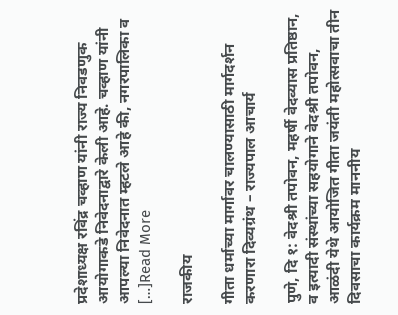प्रदेशाध्यक्ष रविंद्र चव्हाण यांनी राज्य निवडणुक आयोगाकडे निवेदनाद्वारे केली आहे. चव्हाण यांनी आपल्या निवेदनात म्हटले आहे की, नगरपालिका व […]Read More

राजकीय

गीता धर्माच्या मार्गावर चालण्यासाठी मार्गदर्शन करणारा दिव्यग्रंथ – राज्यपाल आचार्य

पुणे, दि १: वेदश्री तपोवन, महर्षी वेदव्यास प्रतिष्ठान, व इत्यादी संस्थांच्या सहयोगाने वेदश्री तपोवन, आळंदी येथे आयोजित गीता जयंती महोत्सवाचा तीन दिवसाचा कार्यक्रम माननीय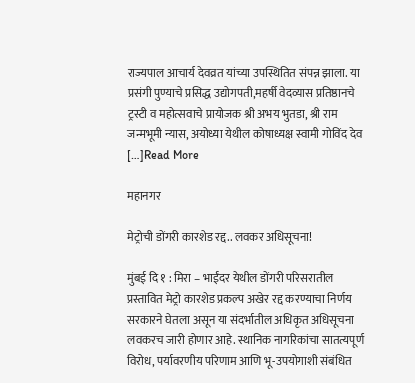राज्यपाल आचार्य देवव्रत यांच्या उपस्थितित संपन्न झाला. या प्रसंगी पुण्याचे प्रसिद्ध उद्योगपती,महर्षी वेदव्यास प्रतिष्ठानचे ट्रस्टी व महोत्सवाचे प्रायोजक श्री अभय भुतडा, श्री राम जन्मभूमी न्यास, अयोध्या येथील कोषाध्यक्ष स्वामी गोविंद देव […]Read More

महानगर

मेट्रोची डोंगरी कारशेड रद्द.. लवकर अधिसूचना!

मुंबई दि १ : मिरा – भाईंदर येथील डोंगरी परिसरातील प्रस्तावित मेट्रो कारशेड प्रकल्प अखेर रद्द करण्याचा निर्णय सरकारने घेतला असून या संदर्भातील अधिकृत अधिसूचना लवकरच जारी होणार आहे. स्थानिक नागरिकांचा सातत्यपूर्ण विरोध, पर्यावरणीय परिणाम आणि भू-उपयोगाशी संबंधित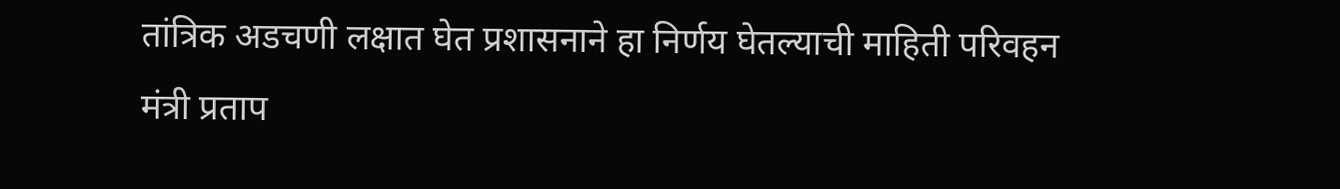तांत्रिक अडचणी लक्षात घेत प्रशासनाने हा निर्णय घेतल्याची माहिती परिवहन मंत्री प्रताप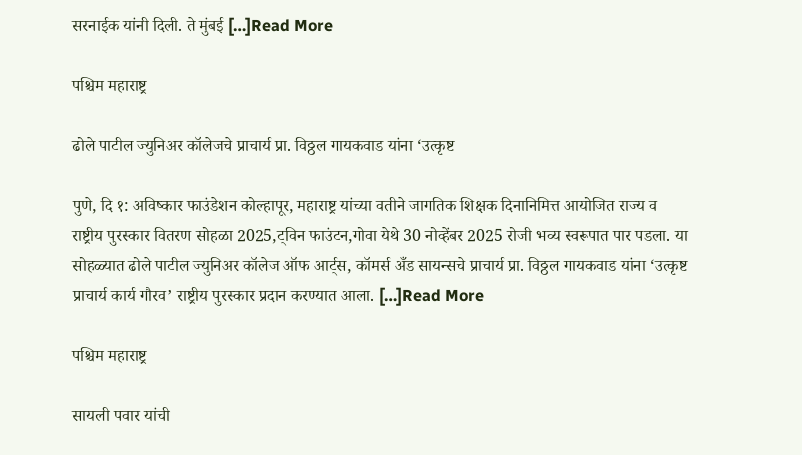सरनाईक यांनी दिली. ते मुंबई […]Read More

पश्चिम महाराष्ट्र

ढोले पाटील ज्युनिअर कॉलेजचे प्राचार्य प्रा. विठ्ठल गायकवाड यांना ‘उत्कृष्ट

पुणे, दि १: अविष्कार फाउंडेशन कोल्हापूर, महाराष्ट्र यांच्या वतीने जागतिक शिक्षक दिनानिमित्त आयोजित राज्य व राष्ट्रीय पुरस्कार वितरण सोहळा 2025,ट्विन फाउंटन,गोवा येथे 30 नोव्हेंबर 2025 रोजी भव्य स्वरूपात पार पडला. या सोहळ्यात ढोले पाटील ज्युनिअर कॉलेज ऑफ आर्ट्स, कॉमर्स अँड सायन्सचे प्राचार्य प्रा. विठ्ठल गायकवाड यांना ‘उत्कृष्ट प्राचार्य कार्य गौरव’ राष्ट्रीय पुरस्कार प्रदान करण्यात आला. […]Read More

पश्चिम महाराष्ट्र

सायली पवार यांची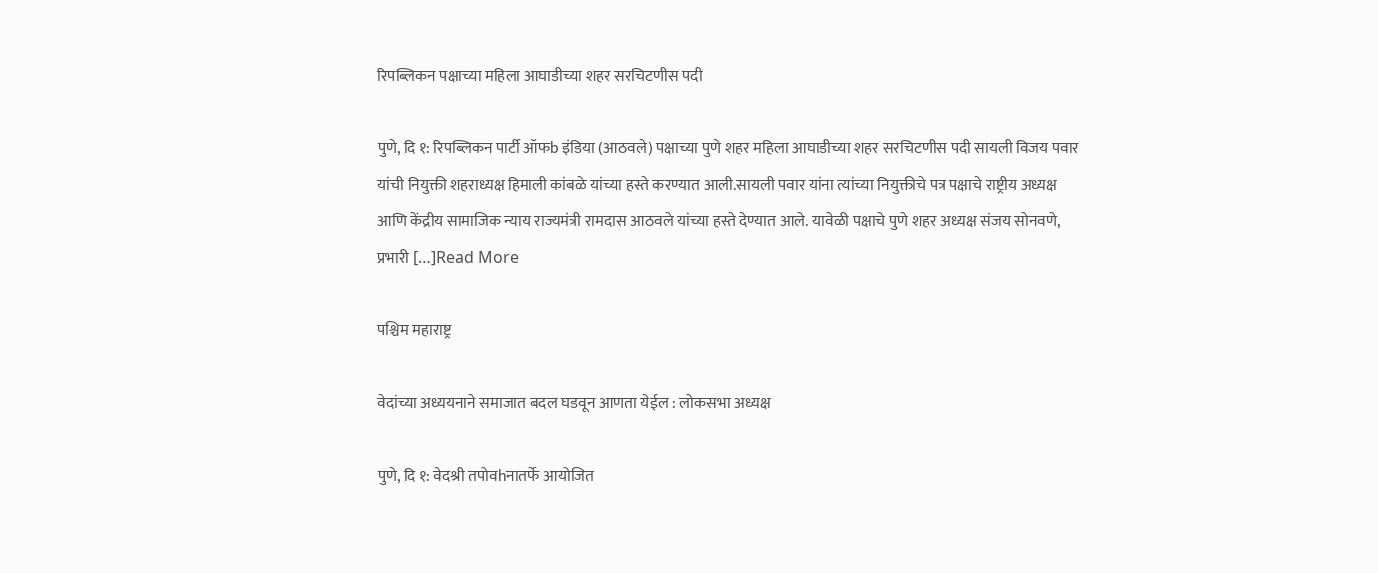रिपब्लिकन पक्षाच्या महिला आघाडीच्या शहर सरचिटणीस पदी

पुणे, दि १: रिपब्लिकन पार्टी ऑफb इंडिया (आठवले) पक्षाच्या पुणे शहर महिला आघाडीच्या शहर सरचिटणीस पदी सायली विजय पवार यांची नियुक्ती शहराध्यक्ष हिमाली कांबळे यांच्या हस्ते करण्यात आली.सायली पवार यांना त्यांच्या नियुक्तीचे पत्र पक्षाचे राष्ट्रीय अध्यक्ष आणि केंद्रीय सामाजिक न्याय राज्यमंत्री रामदास आठवले यांच्या हस्ते देण्यात आले. यावेळी पक्षाचे पुणे शहर अध्यक्ष संजय सोनवणे, प्रभारी […]Read More

पश्चिम महाराष्ट्र

वेदांच्या अध्ययनाने समाजात बदल घडवून आणता येईल : लोकसभा अध्यक्ष

पुणे, दि १: वेदश्री तपोवhनातर्फे आयोजित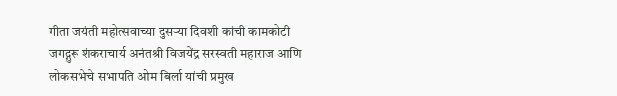गीता जयंती महोत्सवाच्या दुसऱ्या दिवशी कांची कामकोटी जगद्गुरू शंकराचार्य अनंतश्री विजयेंद्र सरस्वती महाराज आणि लोकसभेचे सभापति ओम बिर्ला यांची प्रमुख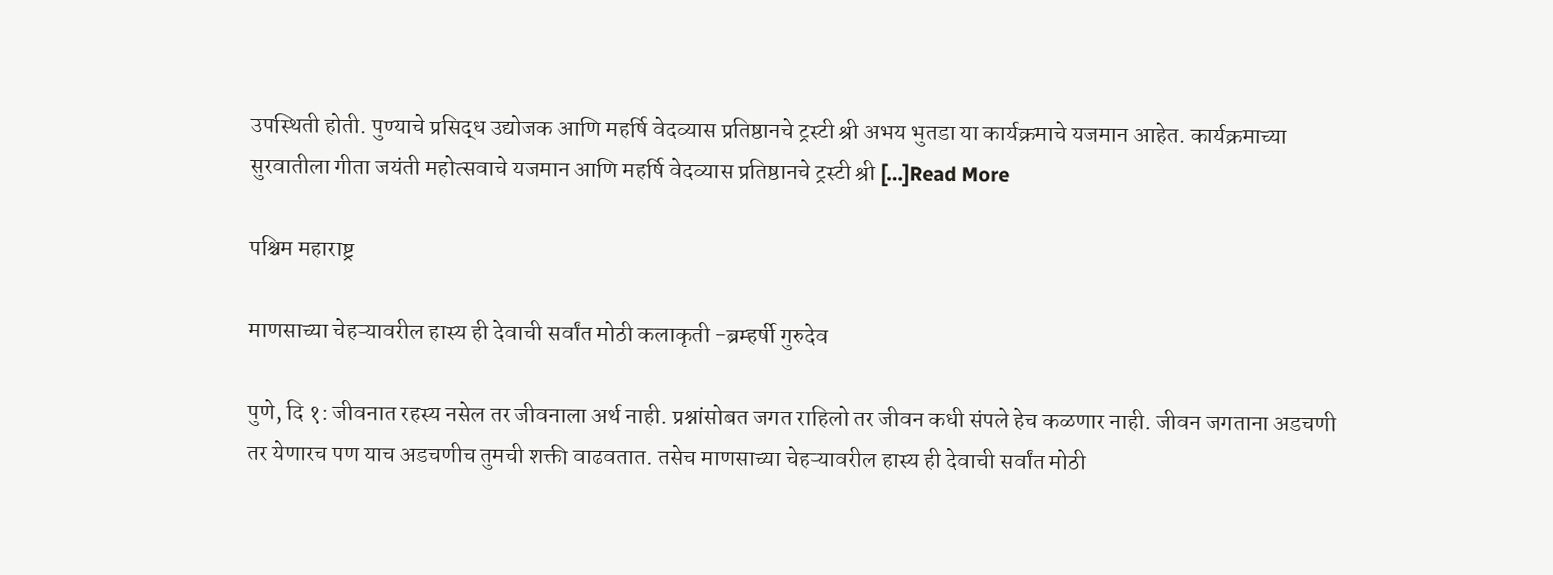उपस्थिती होती. पुण्याचे प्रसिद्ध उद्योजक आणि महर्षि वेदव्यास प्रतिष्ठानचे ट्रस्टी श्री अभय भुतडा या कार्यक्रमाचे यजमान आहेत. कार्यक्रमाच्या सुरवातीला गीता जयंती महोत्सवाचे यजमान आणि महर्षि वेदव्यास प्रतिष्ठानचे ट्रस्टी श्री […]Read More

पश्चिम महाराष्ट्र

माणसाच्या चेहऱ्यावरील हास्य ही देवाची सर्वांत मोठी कलाकृती -ब्रम्हर्षी गुरुदेव

पुणे, दि १: जीवनात रहस्य नसेल तर जीवनाला अर्थ नाही. प्रश्नांसोबत जगत राहिलो तर जीवन कधी संपले हेच कळणार नाही. जीवन जगताना अडचणी तर येणारच पण याच अडचणीच तुमची शक्ती वाढवतात. तसेच माणसाच्या चेहऱ्यावरील हास्य ही देवाची सर्वांत मोठी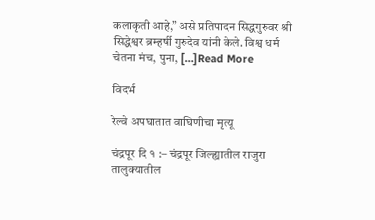कलाकृती आहे,” असे प्रतिपादन सिद्धगुरुवर श्री सिद्धेश्वर ब्रम्हर्षी गुरुदेव यांनी केले. विश्व धर्म चेतना मंच, पुना, […]Read More

विदर्भ

रेल्वे अपघातात वाघिणीचा मृत्यू

चंद्रपूर दि १ :– चंद्रपूर जिल्ह्यातील राजुरा तालुक्यातील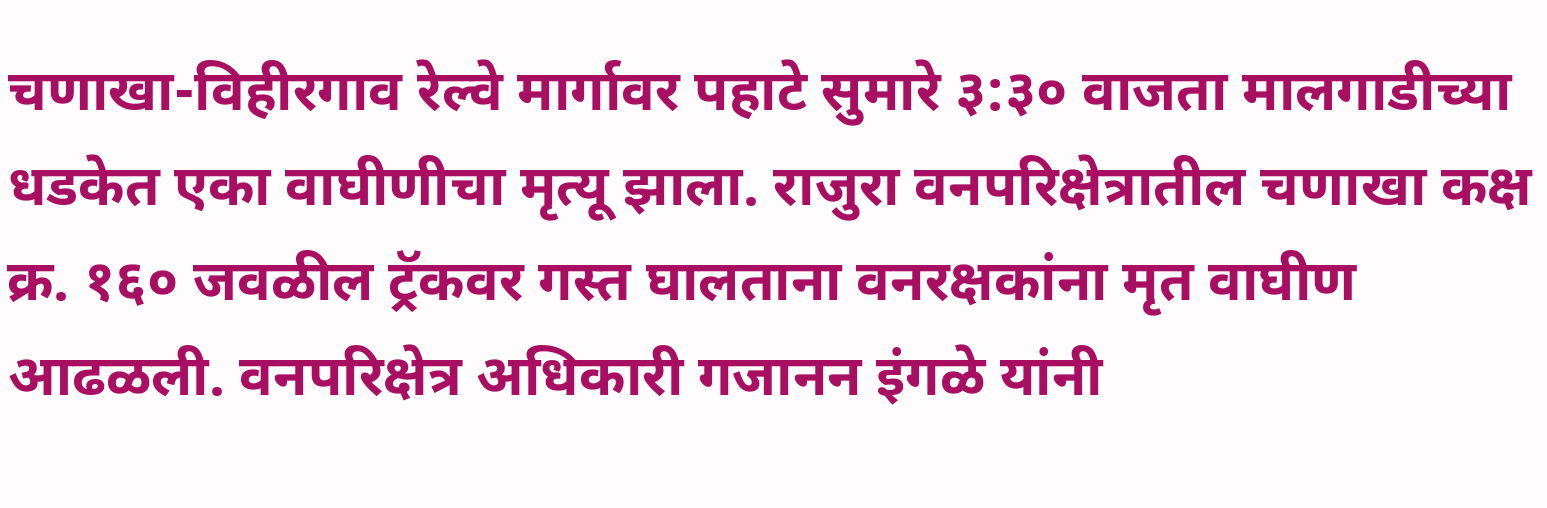चणाखा-विहीरगाव रेल्वे मार्गावर पहाटे सुमारे ३:३० वाजता मालगाडीच्या धडकेत एका वाघीणीचा मृत्यू झाला. राजुरा वनपरिक्षेत्रातील चणाखा कक्ष क्र. १६० जवळील ट्रॅकवर गस्त घालताना वनरक्षकांना मृत वाघीण आढळली. वनपरिक्षेत्र अधिकारी गजानन इंगळे यांनी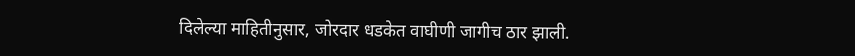दिलेल्या माहितीनुसार, जोरदार धडकेत वाघीणी जागीच ठार झाली.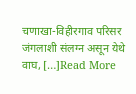चणाखा-विहीरगाव परिसर जंगलाशी संलग्न असून येथे वाघ, […]Read More